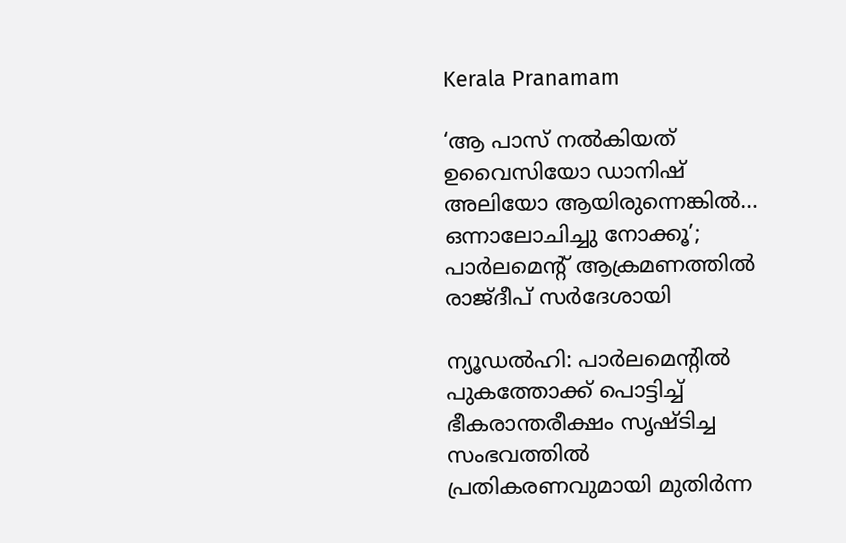Kerala Pranamam

‘ആ പാസ് നല്‍കിയത് ഉവൈസിയോ ഡാനിഷ് അലിയോ ആയിരുന്നെങ്കില്‍… ഒന്നാലോചിച്ചു നോക്കൂ’; പാര്‍ലമെന്റ് ആക്രമണത്തില്‍ രാജ്ദീപ് സര്‍ദേശായി

ന്യൂഡല്‍ഹി: പാര്‍ലമെന്റില്‍ പുകത്തോക്ക് പൊട്ടിച്ച് ഭീകരാന്തരീക്ഷം സൃഷ്ടിച്ച സംഭവത്തില്‍ പ്രതികരണവുമായി മുതിര്‍ന്ന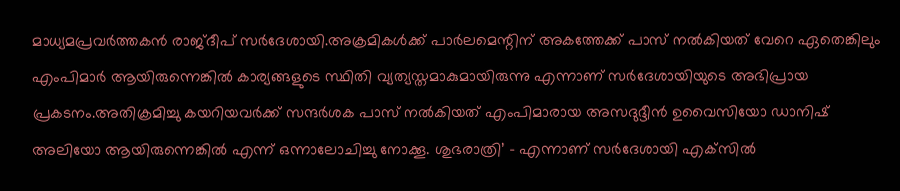മാധ്യമപ്രവര്‍ത്തകന്‍ രാജ്ദീപ് സര്‍ദേശായി.അക്രമികള്‍ക്ക് പാര്‍ലമെന്റിന് അകത്തേക്ക് പാസ് നല്‍കിയത് വേറെ ഏതെങ്കിലും എംപിമാര്‍ ആയിരുന്നെങ്കില്‍ കാര്യങ്ങളുടെ സ്ഥിതി വ്യത്യസ്തമാകുമായിരുന്നു എന്നാണ് സര്‍ദേശായിയുടെ അഭിപ്രായ പ്രകടനം.അതിക്രമിച്ചു കയറിയവര്‍ക്ക് സന്ദര്‍ശക പാസ് നല്‍കിയത് എംപിമാരായ അസദുദ്ദീന്‍ ഉവൈസിയോ ഡാനിഷ് അലിയോ ആയിരുന്നെങ്കില്‍ എന്ന് ഒന്നാലോചിച്ചു നോക്കൂ. ശുഭരാത്രി’ – എന്നാണ് സര്‍ദേശായി എക്‌സില്‍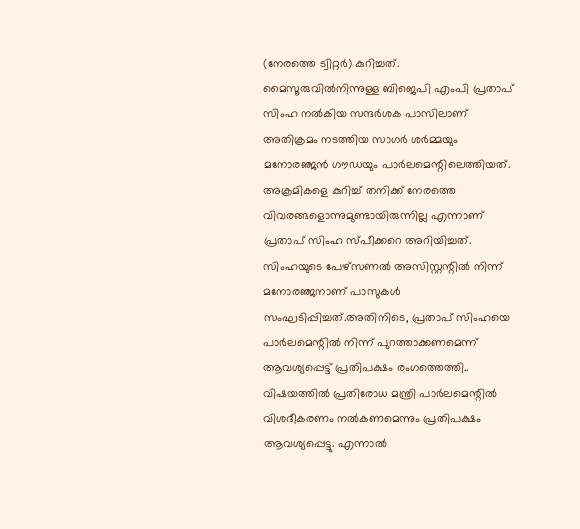(നേരത്തെ ട്വിറ്റര്‍) കുറിച്ചത്.
മൈസൂരുവില്‍നിന്നുള്ള ബിജെപി എംപി പ്രതാപ് സിംഹ നല്‍കിയ സന്ദര്‍ശക പാസിലാണ് അതിക്രമം നടത്തിയ സാഗര്‍ ശര്‍മ്മയും മനോരഞ്ജന്‍ ഗൗഡയും പാര്‍ലമെന്റിലെത്തിയത്. അക്രമികളെ കുറിച്ച് തനിക്ക് നേരത്തെ വിവരങ്ങളൊന്നുമുണ്ടായിരുന്നില്ല എന്നാണ് പ്രതാപ് സിംഹ സ്പീക്കറെ അറിയിച്ചത്. സിംഹയുടെ പേഴ്സണല്‍ അസിസ്റ്റന്റില്‍ നിന്ന് മനോരഞ്ജനാണ് പാസുകള്‍ സംഘടിപ്പിച്ചത്.അതിനിടെ, പ്രതാപ് സിംഹയെ പാര്‍ലമെന്റില്‍ നിന്ന് പുറത്താക്കണമെന്ന് ആവശ്യപ്പെട്ട് പ്രതിപക്ഷം രംഗത്തെത്തി.. വിഷയത്തില്‍ പ്രതിരോധ മന്ത്രി പാര്‍ലമെന്റില്‍ വിശദീകരണം നല്‍കണമെന്നും പ്രതിപക്ഷം ആവശ്യപ്പെട്ടു. എന്നാല്‍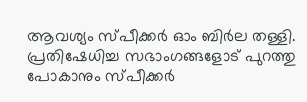ആവശ്യം സ്പീക്കര്‍ ഓം ബിര്‍ല തള്ളി. പ്രതിഷേധിച്ച സഭാംഗങ്ങളോട് പുറത്തു പോകാനും സ്പീക്കര്‍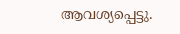ആവശ്യപ്പെട്ടു.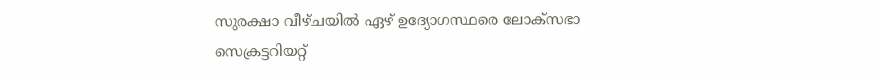സുരക്ഷാ വീഴ്ചയില്‍ ഏഴ് ഉദ്യോഗസ്ഥരെ ലോക്സഭാ സെക്രട്ടറിയറ്റ്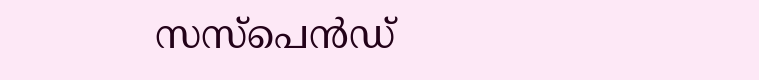സസ്പെന്‍ഡ്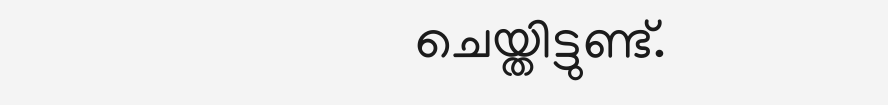ചെയ്തിട്ടുണ്ട്.